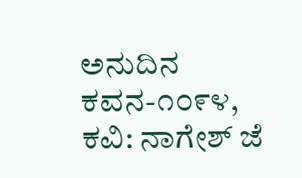ಅನುದಿನ ಕವನ-೧೦೯೪, ಕವಿ: ನಾಗೇಶ್ ಜೆ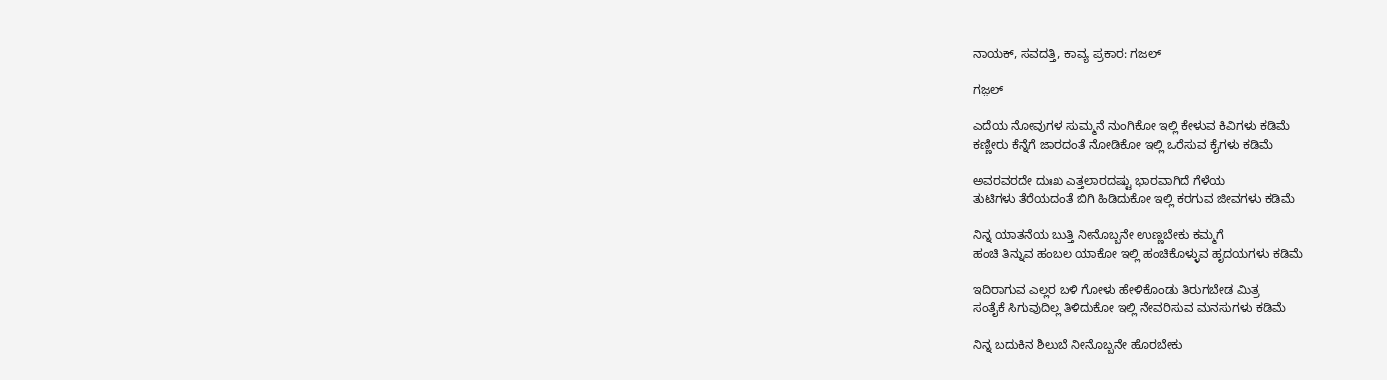ನಾಯಕ್, ಸವದತ್ತಿ, ಕಾವ್ಯ ಪ್ರಕಾರ: ಗಜಲ್

ಗಜ಼ಲ್

ಎದೆಯ ನೋವುಗಳ ಸುಮ್ಮನೆ ನುಂಗಿಕೋ ಇಲ್ಲಿ ಕೇಳುವ ಕಿವಿಗಳು ಕಡಿಮೆ
ಕಣ್ಣೀರು ಕೆನ್ನೆಗೆ ಜಾರದಂತೆ ನೋಡಿಕೋ ಇಲ್ಲಿ ಒರೆಸುವ ಕೈಗಳು ಕಡಿಮೆ

ಅವರವರದೇ ದುಃಖ ಎತ್ತಲಾರದಷ್ಟು ಭಾರವಾಗಿದೆ ಗೆಳೆಯ
ತುಟಿಗಳು ತೆರೆಯದಂತೆ ಬಿಗಿ ಹಿಡಿದುಕೋ ಇಲ್ಲಿ ಕರಗುವ ಜೀವಗಳು ಕಡಿಮೆ

ನಿನ್ನ ಯಾತನೆಯ ಬುತ್ತಿ ನೀನೊಬ್ಬನೇ ಉಣ್ಣಬೇಕು ಕಮ್ಮಗೆ
ಹಂಚಿ ತಿನ್ನುವ ಹಂಬಲ ಯಾಕೋ ಇಲ್ಲಿ ಹಂಚಿಕೊಳ್ಳುವ ಹೃದಯಗಳು ಕಡಿಮೆ

ಇದಿರಾಗುವ ಎಲ್ಲರ ಬಳಿ ಗೋಳು ಹೇಳಿಕೊಂಡು ತಿರುಗಬೇಡ ಮಿತ್ರ
ಸಂತೈಕೆ ಸಿಗುವುದಿಲ್ಲ ತಿಳಿದುಕೋ ಇಲ್ಲಿ ನೇವರಿಸುವ ಮನಸುಗಳು ಕಡಿಮೆ

ನಿನ್ನ ಬದುಕಿನ ಶಿಲುಬೆ ನೀನೊಬ್ಬನೇ ಹೊರಬೇಕು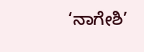‘ನಾಗೇಶಿ’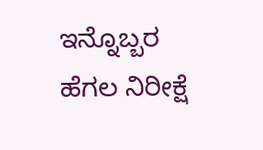ಇನ್ನೊಬ್ಬರ ಹೆಗಲ ನಿರೀಕ್ಷೆ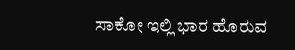ಸಾಕೋ ಇಲ್ಲಿ ಭಾರ ಹೊರುವ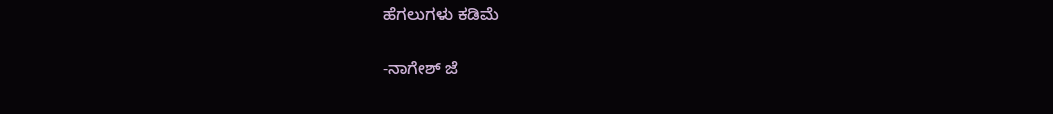ಹೆಗಲುಗಳು ಕಡಿಮೆ

-ನಾಗೇಶ್ ಜೆ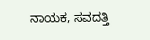ನಾಯಕ, ಸವದತ್ತಿ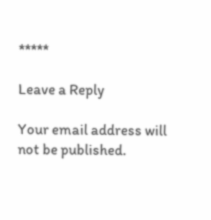*****

Leave a Reply

Your email address will not be published.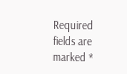Required fields are marked *